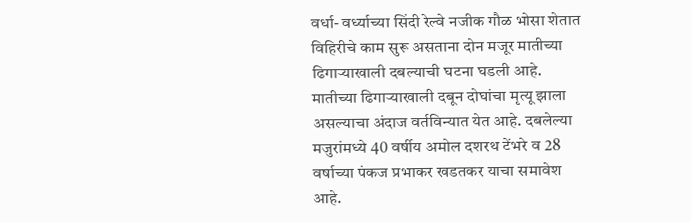वर्धा- वर्ध्याच्या सिंदी रेल्वे नजीक गौळ भोसा शेतात विहिरीचे काम सुरू असताना दोन मजूर मातीच्या ढिगाऱ्याखाली दबल्याची घटना घडली आहे. मातीच्या ढिगाऱ्याखाली दबून दोघांचा मृत्यू झाला असल्याचा अंदाज वर्तविन्यात येत आहे. दबलेल्या मजुरांमध्ये 40 वर्षीय अमोल दशरथ टेंभरे व 28 वर्षाच्या पंकज प्रभाकर खडतकर याचा समावेश आहे.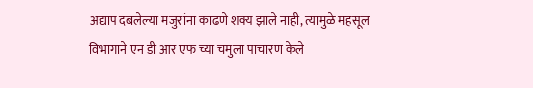अद्याप दबलेल्या मजुरांना काढणे शक्य झाले नाही, त्यामुळे महसूल विभागाने एन डी आर एफ च्या चमुला पाचारण केले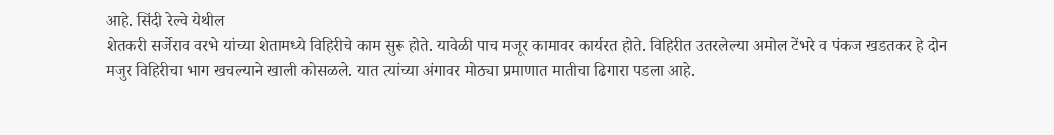आहे. सिंदी रेल्वे येथील
शेतकरी सर्जेराव वरभे यांच्या शेतामध्ये विहिरीचे काम सुरू होते. यावेळी पाच मजूर कामावर कार्यरत होते. विहिरीत उतरलेल्या अमोल टेंभरे व पंकज खडतकर हे दोन मजुर विहिरीचा भाग खचल्याने खाली कोसळले. यात त्यांच्या अंगावर मोठ्या प्रमाणात मातीचा ढिगारा पडला आहे.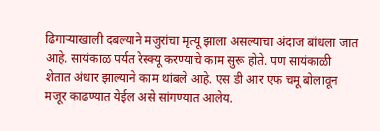ढिगाऱ्याखाली दबल्याने मजुरांचा मृत्यू झाला असल्याचा अंदाज बांधला जात आहे. सायंकाळ पर्यत रेस्क्यू करण्याचे काम सुरू होते. पण सायंकाळी शेतात अंधार झाल्याने काम थांबले आहे. एस डी आर एफ चमू बोलावून मजूर काढण्यात येईल असे सांगण्यात आलेय.